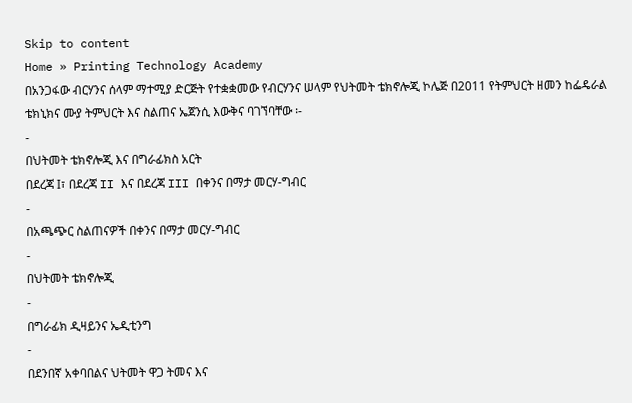Skip to content
Home » Printing Technology Academy
በአንጋፋው ብርሃንና ሰላም ማተሚያ ድርጅት የተቋቋመው የብርሃንና ሠላም የህትመት ቴክኖሎጂ ኮሌጅ በ2011 የትምህርት ዘመን ከፌዴራል ቴክኒክና ሙያ ትምህርት እና ስልጠና ኤጀንሲ እውቅና ባገኘባቸው ፡-
-
በህትመት ቴክኖሎጂ እና በግራፊክስ አርት
በደረጃ I፣ በደረጃ II እና በደረጃ III በቀንና በማታ መርሃ-ግብር
-
በአጫጭር ስልጠናዎች በቀንና በማታ መርሃ-ግብር
-
በህትመት ቴክኖሎጂ
-
በግራፊክ ዲዛይንና ኤዲቲንግ
-
በደንበኛ አቀባበልና ህትመት ዋጋ ትመና እና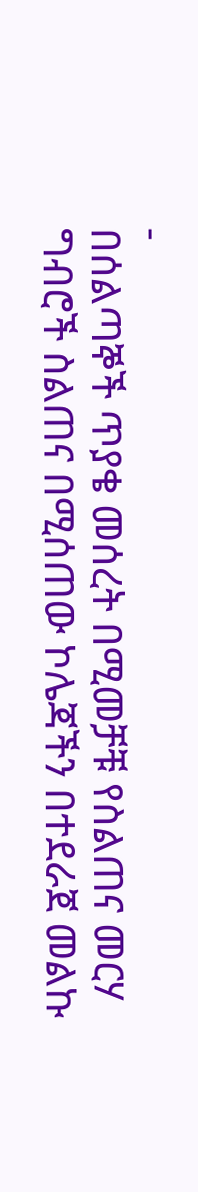-
በሰልጣኞች ጥያቄ መሰረት በሚመቻቹ የስልጠና መርሃ ግብሮች ስልጠና በሚሰጠው ኮሌጃችን በተደራጀ መልኩ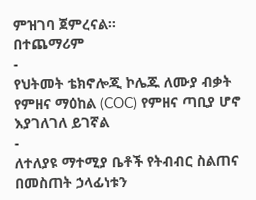ምዝገባ ጀምረናል፡፡
በተጨማሪም
-
የህትመት ቴክኖሎጂ ኮሌጁ ለሙያ ብቃት የምዘና ማዕከል (COC) የምዘና ጣቢያ ሆኖ እያገለገለ ይገኛል
-
ለተለያዩ ማተሚያ ቤቶች የትብብር ስልጠና በመስጠት ኃላፊነቱን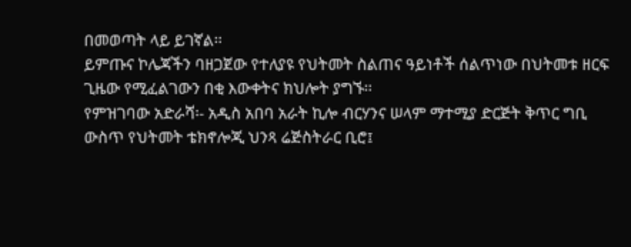በመወጣት ላይ ይገኛል፡፡
ይምጡና ኮሌጃችን ባዘጋጀው የተለያዩ የህትመት ስልጠና ዓይነቶች ሰልጥነው በህትመቱ ዘርፍ ጊዜው የሚፈልገውን በቂ እውቀትና ክህሎት ያግኙ፡፡
የምዝገባው አድራሻ፡- አዲስ አበባ አራት ኪሎ ብርሃንና ሠላም ማተሚያ ድርጅት ቅጥር ግቢ ውስጥ የህትመት ቴክኖሎጂ ህንጻ ሬጅስትራር ቢሮ፤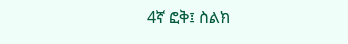4ኛ ፎቅ፤ ስልክ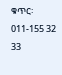ቁጥር፡ 011-155 32 33